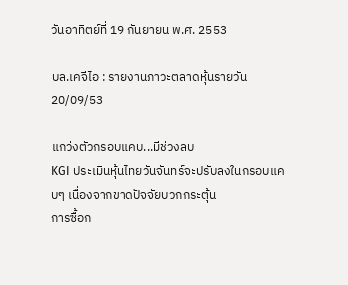วันอาทิตย์ที่ 19 กันยายน พ.ศ. 2553

บล.เคจีไอ : รายงานภาวะตลาดหุ้นรายวัน 20/09/53

แกว่งตัวกรอบแคบ...มีช่วงลบ
KGI ประเมินหุ้นไทยวันจันทร์จะปรับลงในกรอบแคบๆ เนื่องจากขาดปัจจัยบวกกระตุ้น
การซื้อก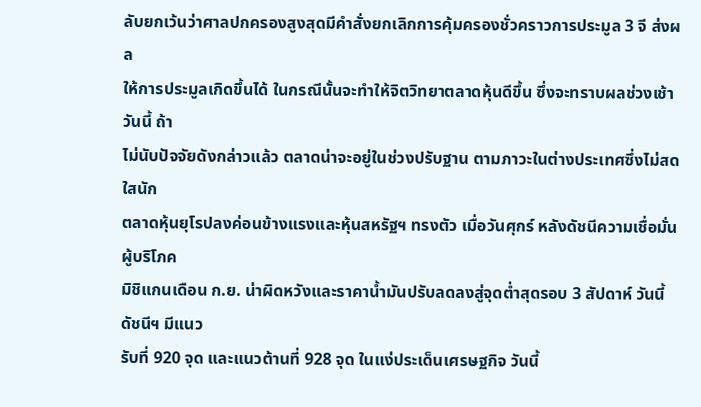ลับยกเว้นว่าศาลปกครองสูงสุดมีคำสั่งยกเลิกการคุ้มครองชั่วคราวการประมูล 3 จี ส่งผล
ให้การประมูลเกิดขึ้นได้ ในกรณีนั้นจะทำให้จิตวิทยาตลาดหุ้นดีขึ้น ซึ่งจะทราบผลช่วงเช้าวันนี้ ถ้า
ไม่นับปัจจัยดังกล่าวแล้ว ตลาดน่าจะอยู่ในช่วงปรับฐาน ตามภาวะในต่างประเทศซึ่งไม่สดใสนัก
ตลาดหุ้นยุโรปลงค่อนข้างแรงและหุ้นสหรัฐฯ ทรงตัว เมื่อวันศุกร์ หลังดัชนีความเชื่อมั่นผู้บริโภค
มิชิแกนเดือน ก.ย. น่าผิดหวังและราคาน้ำมันปรับลดลงสู่จุดต่ำสุดรอบ 3 สัปดาห์ วันนี้ดัชนีฯ มีแนว
รับที่ 920 จุด และแนวต้านที่ 928 จุด ในแง่ประเด็นเศรษฐกิจ วันนี้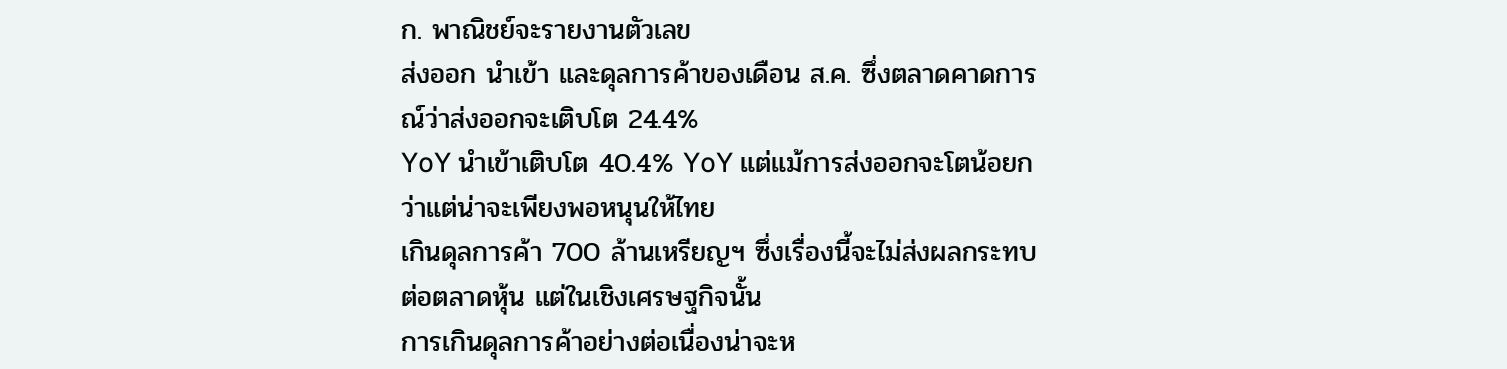ก. พาณิชย์จะรายงานตัวเลข
ส่งออก นำเข้า และดุลการค้าของเดือน ส.ค. ซึ่งตลาดคาดการณ์ว่าส่งออกจะเติบโต 24.4%
YoY นำเข้าเติบโต 40.4% YoY แต่แม้การส่งออกจะโตน้อยกว่าแต่น่าจะเพียงพอหนุนให้ไทย
เกินดุลการค้า 700 ล้านเหรียญฯ ซึ่งเรื่องนี้จะไม่ส่งผลกระทบต่อตลาดหุ้น แต่ในเชิงเศรษฐกิจนั้น
การเกินดุลการค้าอย่างต่อเนื่องน่าจะห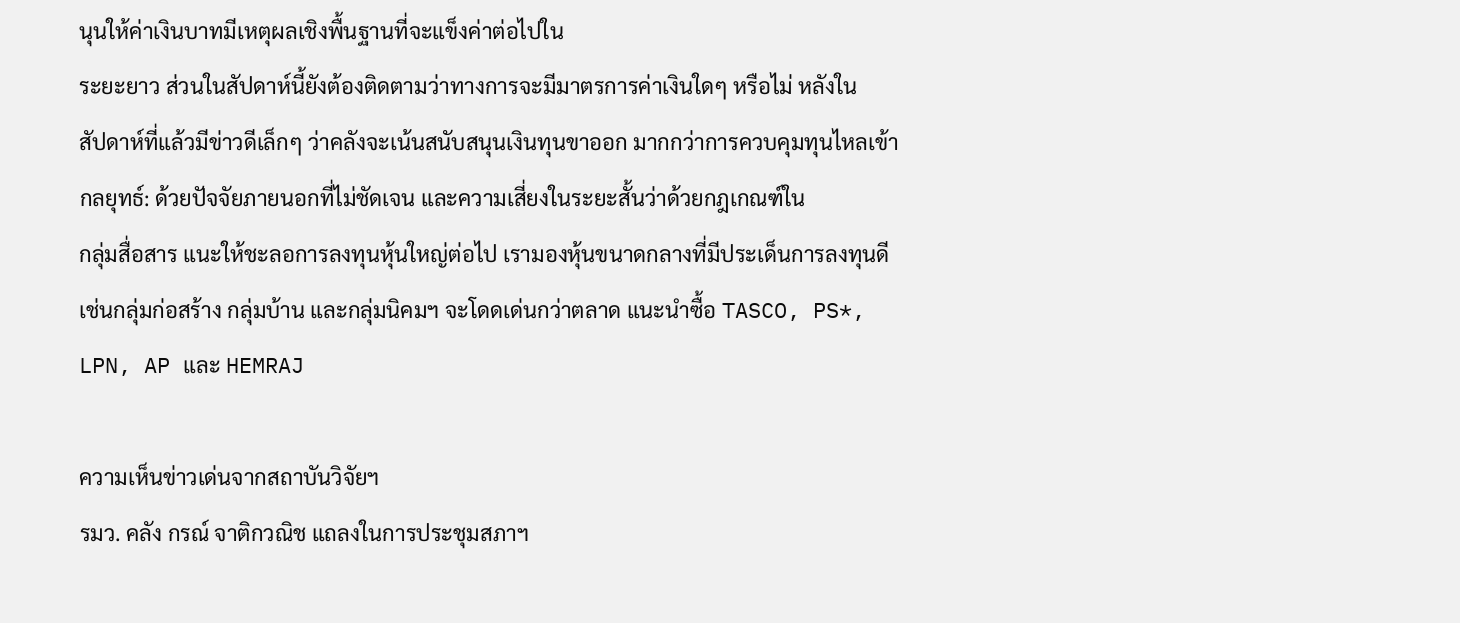นุนให้ค่าเงินบาทมีเหตุผลเชิงพื้นฐานที่จะแข็งค่าต่อไปใน
ระยะยาว ส่วนในสัปดาห์นี้ยังต้องติดตามว่าทางการจะมีมาตรการค่าเงินใดๆ หรือไม่ หลังใน
สัปดาห์ที่แล้วมีข่าวดีเล็กๆ ว่าคลังจะเน้นสนับสนุนเงินทุนขาออก มากกว่าการควบคุมทุนไหลเข้า
กลยุทธ์: ด้วยปัจจัยภายนอกที่ไม่ชัดเจน และความเสี่ยงในระยะสั้นว่าด้วยกฎเกณฑ์ใน
กลุ่มสื่อสาร แนะให้ชะลอการลงทุนหุ้นใหญ่ต่อไป เรามองหุ้นขนาดกลางที่มีประเด็นการลงทุนดี
เช่นกลุ่มก่อสร้าง กลุ่มบ้าน และกลุ่มนิคมฯ จะโดดเด่นกว่าตลาด แนะนำซื้อ TASCO, PS*,
LPN, AP และ HEMRAJ

ความเห็นข่าวเด่นจากสถาบันวิจัยฯ
รมว. คลัง กรณ์ จาติกวณิช แถลงในการประชุมสภาฯ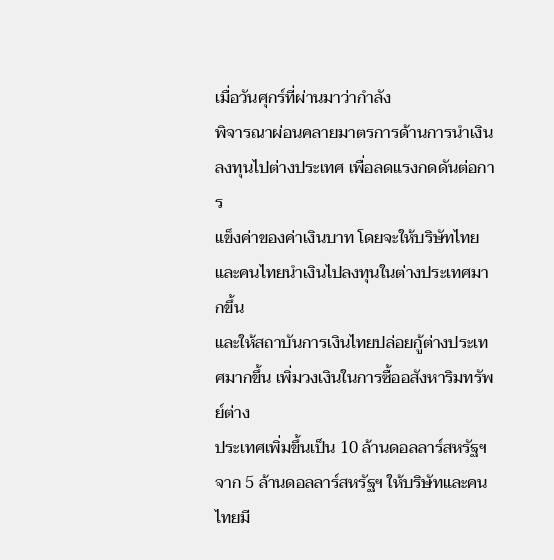เมื่อวันศุกร์ที่ผ่านมาว่ากำลัง
พิจารณาผ่อนคลายมาตรการด้านการนำเงินลงทุนไปต่างประเทศ เพื่อลดแรงกดดันต่อการ
แข็งค่าของค่าเงินบาท โดยจะให้บริษัทไทยและคนไทยนำเงินไปลงทุนในต่างประเทศมากขึ้น
และให้สถาบันการเงินไทยปล่อยกู้ต่างประเทศมากขึ้น เพิ่มวงเงินในการซื้ออสังหาริมทรัพย์ต่าง
ประเทศเพิ่มขึ้นเป็น 10 ล้านดอลลาร์สหรัฐฯ จาก 5 ล้านดอลลาร์สหรัฐฯ ให้บริษัทและคนไทยมี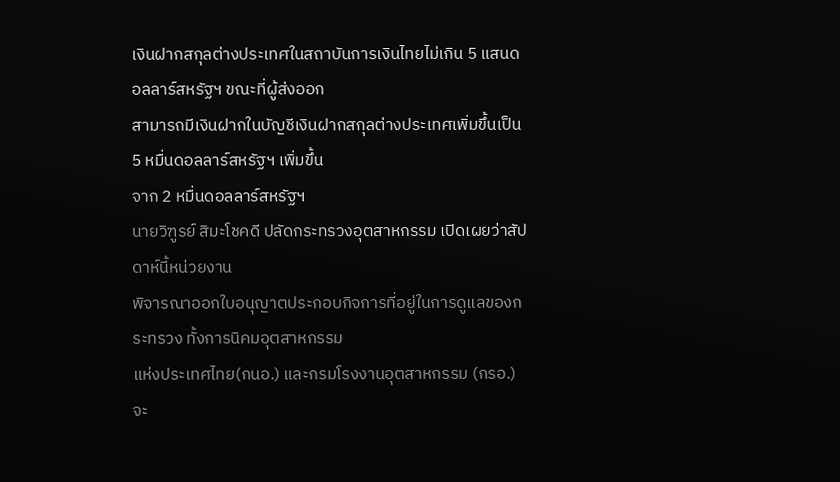เงินฝากสกุลต่างประเทศในสถาบันการเงินไทยไม่เกิน 5 แสนดอลลาร์สหรัฐฯ ขณะที่ผู้ส่งออก
สามารถมีเงินฝากในบัญชีเงินฝากสกุลต่างประเทศเพิ่มขึ้นเป็น 5 หมื่นดอลลาร์สหรัฐฯ เพิ่มขึ้น
จาก 2 หมื่นดอลลาร์สหรัฐฯ
นายวิฑูรย์ สิมะโชคดี ปลัดกระทรวงอุตสาหกรรม เปิดเผยว่าสัปดาห์นี้หน่วยงาน
พิจารณาออกใบอนุญาตประกอบกิจการที่อยู่ในการดูแลของกระทรวง ทั้งการนิคมอุตสาหกรรม
แห่งประเทศไทย(กนอ.) และกรมโรงงานอุตสาหกรรม (กรอ.) จะ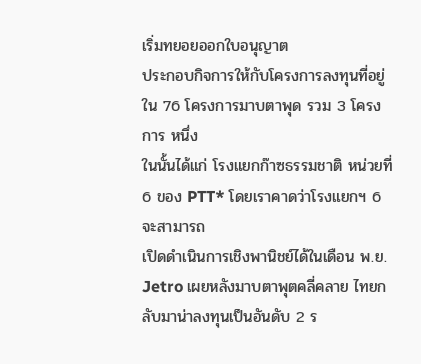เริ่มทยอยออกใบอนุญาต
ประกอบกิจการให้กับโครงการลงทุนที่อยู่ใน 76 โครงการมาบตาพุด รวม 3 โครงการ หนึ่ง
ในนั้นได้แก่ โรงแยกก๊าซธรรมชาติ หน่วยที่ 6 ของ PTT* โดยเราคาดว่าโรงแยกฯ 6 จะสามารถ
เปิดดำเนินการเชิงพานิชย์ได้ในเดือน พ.ย.
Jetro เผยหลังมาบตาพุตคลี่คลาย ไทยกลับมาน่าลงทุนเป็นอันดับ 2 ร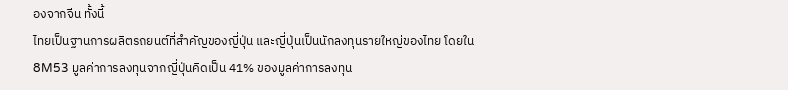องจากจีน ทั้งนี้
ไทยเป็นฐานการผลิตรถยนต์ที่สำคัญของญี่ปุ่น และญี่ปุ่นเป็นนักลงทุนรายใหญ่ของไทย โดยใน
8M53 มูลค่าการลงทุนจากญี่ปุ่นคิดเป็น 41% ของมูลค่าการลงทุน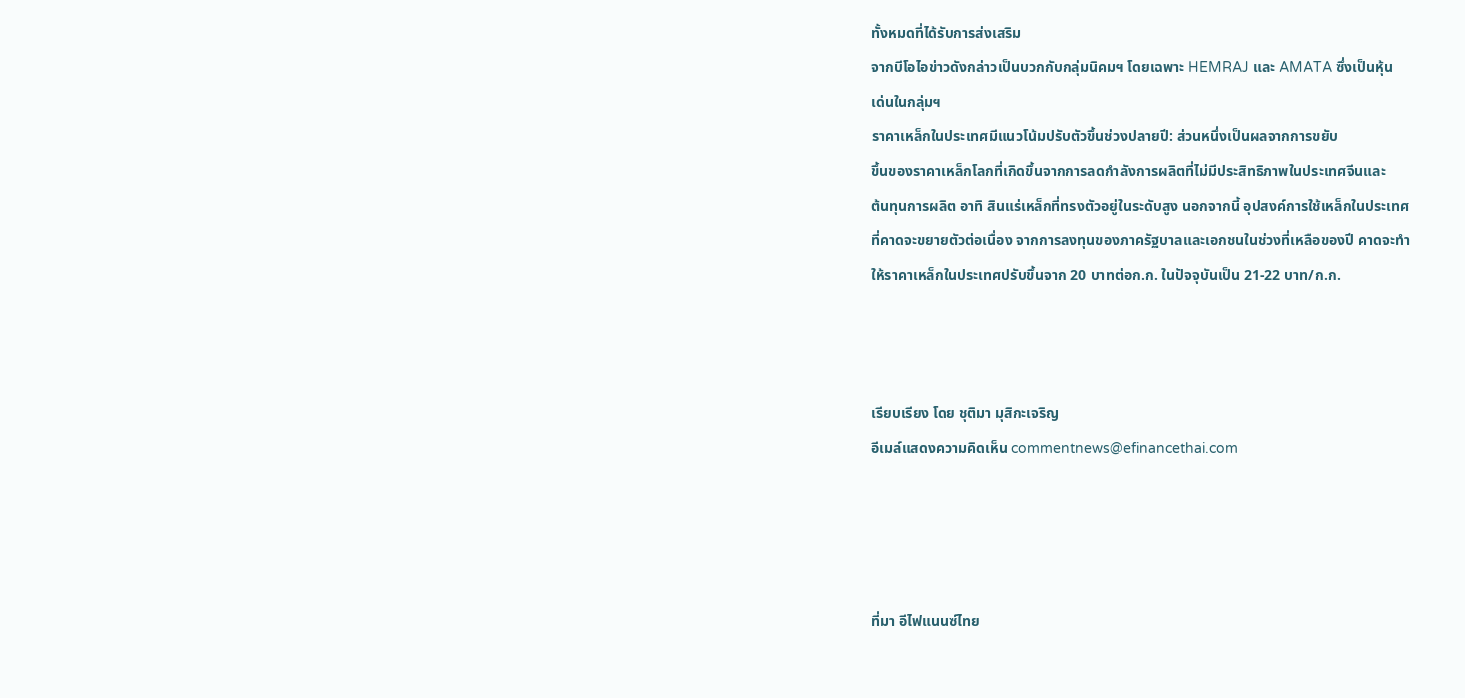ทั้งหมดที่ได้รับการส่งเสริม
จากบีโอไอข่าวดังกล่าวเป็นบวกกับกลุ่มนิคมฯ โดยเฉพาะ HEMRAJ และ AMATA ซึ่งเป็นหุ้น
เด่นในกลุ่มฯ
ราคาเหล็กในประเทศมีแนวโน้มปรับตัวขึ้นช่วงปลายปี: ส่วนหนึ่งเป็นผลจากการขยับ
ขึ้นของราคาเหล็กโลกที่เกิดขึ้นจากการลดกำลังการผลิตที่ไม่มีประสิทธิภาพในประเทศจีนและ
ต้นทุนการผลิต อาทิ สินแร่เหล็กที่ทรงตัวอยู่ในระดับสูง นอกจากนี้ อุปสงค์การใช้เหล็กในประเทศ
ที่คาดจะขยายตัวต่อเนื่อง จากการลงทุนของภาครัฐบาลและเอกชนในช่วงที่เหลือของปี คาดจะทำ
ให้ราคาเหล็กในประเทศปรับขึ้นจาก 20 บาทต่อก.ก. ในปัจจุบันเป็น 21-22 บาท/ก.ก.



เรียบเรียง โดย ชุติมา มุสิกะเจริญ
อีเมล์แสดงความคิดเห็น commentnews@efinancethai.com




ที่มา อีไฟแนนซ์ไทย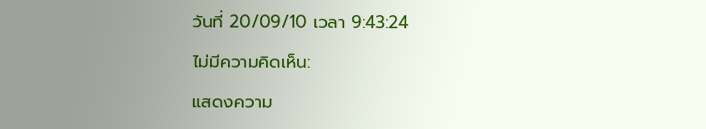วันที่ 20/09/10 เวลา 9:43:24

ไม่มีความคิดเห็น:

แสดงความ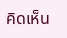คิดเห็น